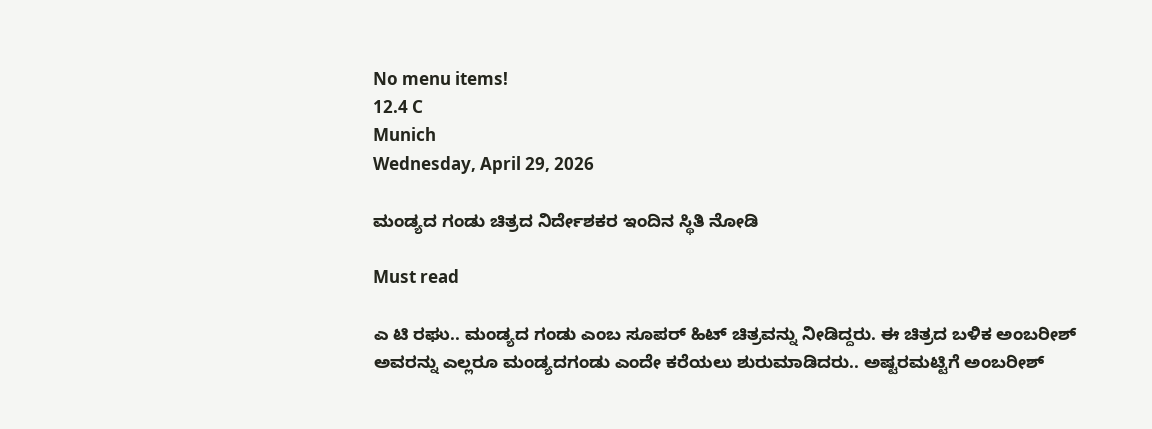No menu items!
12.4 C
Munich
Wednesday, April 29, 2026

ಮಂಡ್ಯದ ಗಂಡು ಚಿತ್ರದ ನಿರ್ದೇಶಕರ ಇಂದಿನ ಸ್ಥಿತಿ ನೋಡಿ

Must read

ಎ ಟಿ ರಘು.. ಮಂಡ್ಯದ ಗಂಡು ಎಂಬ ಸೂಪರ್ ಹಿಟ್ ಚಿತ್ರವನ್ನು ನೀಡಿದ್ದರು. ಈ ಚಿತ್ರದ ಬಳಿಕ ಅಂಬರೀಶ್ ಅವರನ್ನು ಎಲ್ಲರೂ ಮಂಡ್ಯದಗಂಡು ಎಂದೇ ಕರೆಯಲು ಶುರುಮಾಡಿದರು.. ಅಷ್ಟರಮಟ್ಟಿಗೆ ಅಂಬರೀಶ್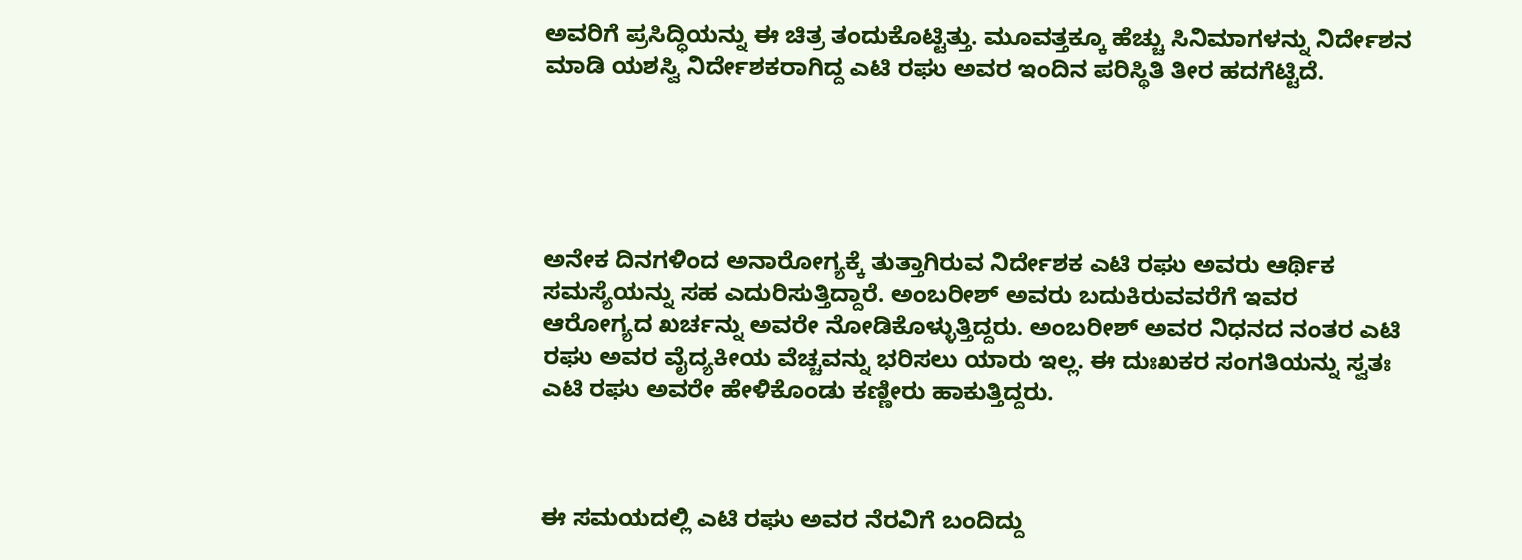ಅವರಿಗೆ ಪ್ರಸಿದ್ಧಿಯನ್ನು ಈ ಚಿತ್ರ ತಂದುಕೊಟ್ಟಿತ್ತು. ಮೂವತ್ತಕ್ಕೂ ಹೆಚ್ಚು ಸಿನಿಮಾಗಳನ್ನು ನಿರ್ದೇಶನ ಮಾಡಿ ಯಶಸ್ವಿ ನಿರ್ದೇಶಕರಾಗಿದ್ದ ಎಟಿ ರಘು ಅವರ ಇಂದಿನ ಪರಿಸ್ಥಿತಿ ತೀರ ಹದಗೆಟ್ಟಿದೆ.





ಅನೇಕ ದಿನಗಳಿಂದ ಅನಾರೋಗ್ಯಕ್ಕೆ ತುತ್ತಾಗಿರುವ ನಿರ್ದೇಶಕ ಎಟಿ ರಘು ಅವರು ಆರ್ಥಿಕ ಸಮಸ್ಯೆಯನ್ನು ಸಹ ಎದುರಿಸುತ್ತಿದ್ದಾರೆ. ಅಂಬರೀಶ್ ಅವರು ಬದುಕಿರುವವರೆಗೆ ಇವರ ಆರೋಗ್ಯದ ಖರ್ಚನ್ನು ಅವರೇ ನೋಡಿಕೊಳ್ಳುತ್ತಿದ್ದರು. ಅಂಬರೀಶ್ ಅವರ ನಿಧನದ ನಂತರ ಎಟಿ ರಘು ಅವರ ವೈದ್ಯಕೀಯ ವೆಚ್ಚವನ್ನು ಭರಿಸಲು ಯಾರು ಇಲ್ಲ. ಈ ದುಃಖಕರ ಸಂಗತಿಯನ್ನು ಸ್ವತಃ ಎಟಿ ರಘು ಅವರೇ ಹೇಳಿಕೊಂಡು ಕಣ್ಣೀರು ಹಾಕುತ್ತಿದ್ದರು.



ಈ ಸಮಯದಲ್ಲಿ ಎಟಿ ರಘು ಅವರ ನೆರವಿಗೆ ಬಂದಿದ್ದು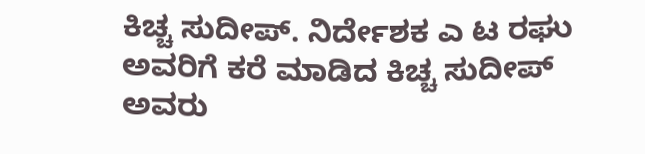ಕಿಚ್ಚ ಸುದೀಪ್. ನಿರ್ದೇಶಕ ಎ ಟ ರಘು ಅವರಿಗೆ ಕರೆ ಮಾಡಿದ ಕಿಚ್ಚ ಸುದೀಪ್ ಅವರು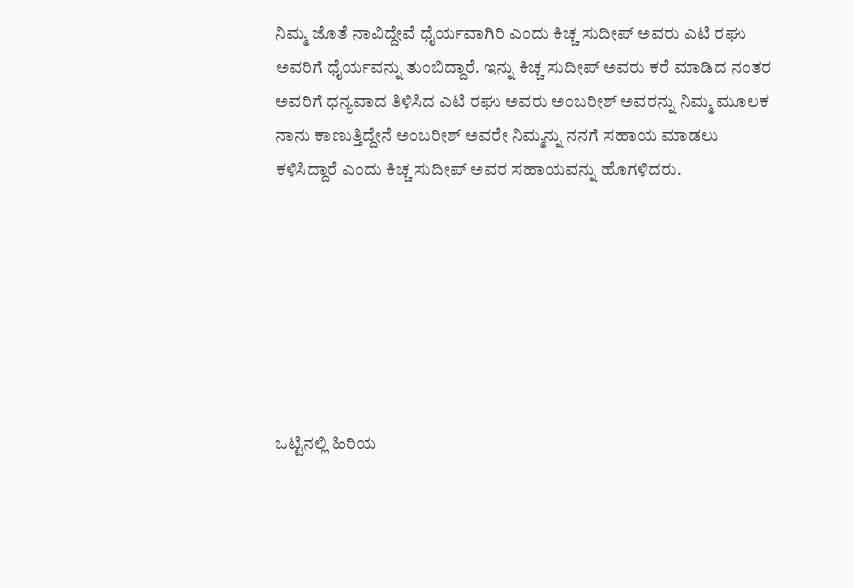ನಿಮ್ಮ ಜೊತೆ ನಾವಿದ್ದೇವೆ ಧೈರ್ಯವಾಗಿರಿ ಎಂದು ಕಿಚ್ಚ ಸುದೀಪ್ ಅವರು ಎಟಿ ರಘು ಅವರಿಗೆ ಧೈರ್ಯವನ್ನು ತುಂಬಿದ್ದಾರೆ. ಇನ್ನು ಕಿಚ್ಚ ಸುದೀಪ್ ಅವರು ಕರೆ ಮಾಡಿದ ನಂತರ ಅವರಿಗೆ ಧನ್ಯವಾದ ತಿಳಿಸಿದ ಎಟಿ ರಘು ಅವರು ಅಂಬರೀಶ್ ಅವರನ್ನು ನಿಮ್ಮ ಮೂಲಕ ನಾನು ಕಾಣುತ್ತಿದ್ದೇನೆ ಅಂಬರೀಶ್ ಅವರೇ ನಿಮ್ಮನ್ನು ನನಗೆ ಸಹಾಯ ಮಾಡಲು ಕಳಿಸಿದ್ದಾರೆ ಎಂದು ಕಿಚ್ಚ ಸುದೀಪ್ ಅವರ ಸಹಾಯವನ್ನು ಹೊಗಳಿದರು.







ಒಟ್ಟಿನಲ್ಲಿ ಹಿರಿಯ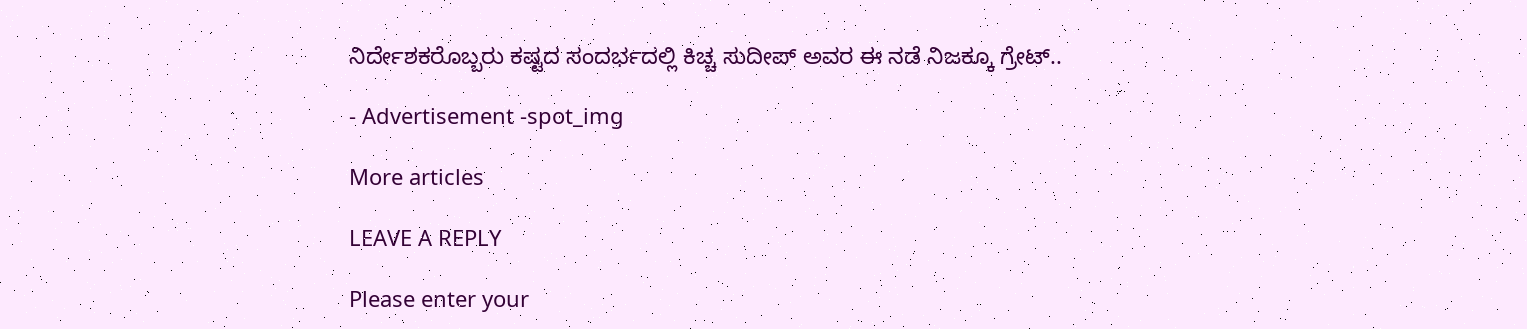ನಿರ್ದೇಶಕರೊಬ್ಬರು ಕಷ್ಟದ ಸಂದರ್ಭದಲ್ಲಿ ಕಿಚ್ಚ ಸುದೀಪ್ ಅವರ ಈ ನಡೆ ನಿಜಕ್ಕೂ ಗ್ರೇಟ್..

- Advertisement -spot_img

More articles

LEAVE A REPLY

Please enter your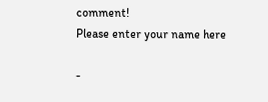comment!
Please enter your name here

-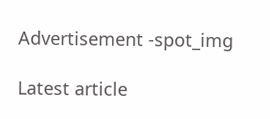Advertisement -spot_img

Latest article